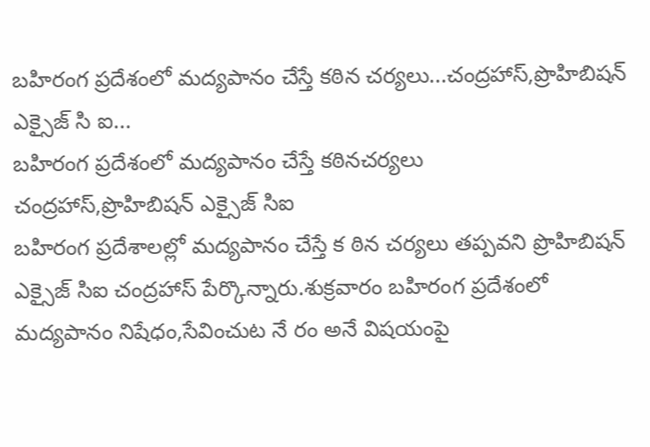బహిరంగ ప్రదేశంలో మద్యపానం చేస్తే కఠిన చర్యలు...చంద్రహాస్,ప్రొహిబిషన్ ఎక్సైజ్ సి ఐ...
బహిరంగ ప్రదేశంలో మద్యపానం చేస్తే కఠినచర్యలు
చంద్రహాస్,ప్రొహిబిషన్ ఎక్సైజ్ సిఐ
బహిరంగ ప్రదేశాలల్లో మద్యపానం చేస్తే క ఠిన చర్యలు తప్పవని ప్రొహిబిషన్ ఎక్సైజ్ సిఐ చంద్రహాస్ పేర్కొన్నారు.శుక్రవారం బహిరంగ ప్రదేశంలో మద్యపానం నిషేధం,సేవించుట నే రం అనే విషయంపై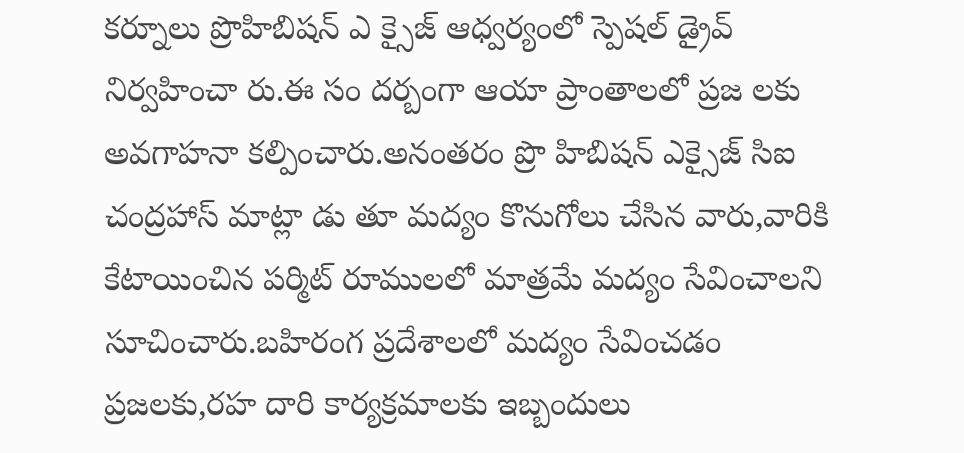కర్నూలు ప్రొహిబిషన్ ఎ క్సైజ్ ఆధ్వర్యంలో స్పెషల్ డ్రైవ్ నిర్వహించా రు.ఈ సం దర్బంగా ఆయా ప్రాంతాలలో ప్రజ లకు అవగాహనా కల్పించారు.అనంతరం ప్రొ హిబిషన్ ఎక్సైజ్ సిఐ చంద్రహాస్ మాట్లా డు తూ మద్యం కొనుగోలు చేసిన వారు,వారికి కేటాయించిన పర్మిట్ రూములలో మాత్రమే మద్యం సేవించాలని సూచించారు.బహిరంగ ప్రదేశాలలో మద్యం సేవించడం ప్రజలకు,రహ దారి కార్యక్రమాలకు ఇబ్బందులు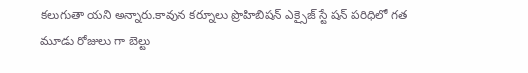కలుగుతా యని అన్నారు.కావున కర్నూలు ప్రొహిబిషన్ ఎక్సైజ్ స్టే షన్ పరిధిలో గత మూడు రోజులు గా బెల్టు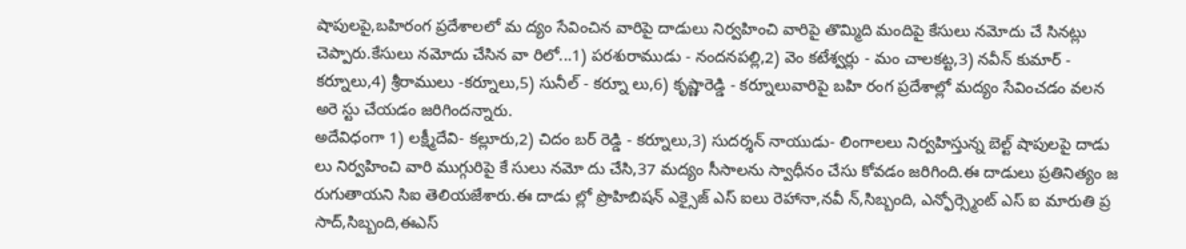షాపులపై,బహిరంగ ప్రదేశాలలో మ ద్యం సేవించిన వారిపై దాడులు నిర్వహించి వారిపై తొమ్మిది మందిపై కేసులు నమోదు చే సినట్లు చెప్పారు.కేసులు నమోదు చేసిన వా రిలో...1) పరశురాముడు - నందనపల్లి,2) వెం కటేశ్వర్లు - మం చాలకట్ట,3) నవీన్ కుమార్ - కర్నూలు,4) శ్రీరాములు -కర్నూలు,5) సునీల్ - కర్నూ లు,6) కృష్ణారెడ్డి - కర్నూలువారిపై బహి రంగ ప్రదేశాల్లో మద్యం సేవించడం వలన అరె స్టు చేయడం జరిగిందన్నారు.
అదేవిధంగా 1) లక్ష్మీదేవి- కల్లూరు,2) చిదం బర్ రెడ్డి - కర్నూలు,3) సుదర్శన్ నాయుడు- లింగాలలు నిర్వహిస్తున్న బెల్ట్ షాపులపై దాడు లు నిర్వహించి వారి ముగ్గురిపై కే సులు నమో దు చేసి,37 మద్యం సీసాలను స్వాధీనం చేసు కోవడం జరిగింది.ఈ దాడులు ప్రతినిత్యం జ రుగుతాయని సిఐ తెలియజేశారు.ఈ దాడు ల్లో ప్రొహిబిషన్ ఎక్సైజ్ ఎస్ ఐలు రెహానా,నవీ న్,సిబ్బంది, ఎన్ఫోర్స్మెంట్ ఎస్ ఐ మారుతి ప్ర సాద్,సిబ్బంది,ఈఎస్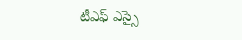టీఎఫ్ ఎస్సై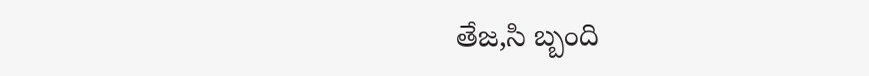తేజ,సి బ్బంది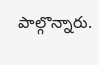పాల్గొన్నారు.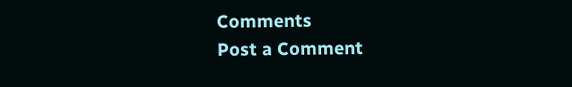Comments
Post a Comment